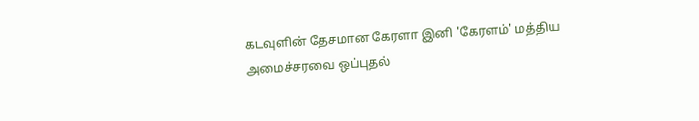கடவுளின் தேசமான கேரளா இனி 'கேரளம்' மத்திய அமைச்சரவை ஒப்புதல்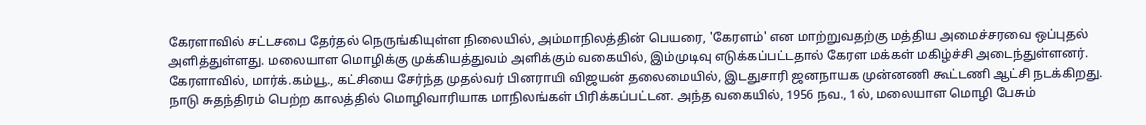கேரளாவில் சட்டசபை தேர்தல் நெருங்கியுள்ள நிலையில், அம்மாநிலத்தின் பெயரை, 'கேரளம்' என மாற்றுவதற்கு மத்திய அமைச்சரவை ஒப்புதல் அளித்துள்ளது. மலையாள மொழிக்கு முக்கியத்துவம் அளிக்கும் வகையில், இம்முடிவு எடுக்கப்பட்டதால் கேரள மக்கள் மகிழ்ச்சி அடைந்துள்ளனர்.
கேரளாவில், மார்க்.கம்யூ., கட்சியை சேர்ந்த முதல்வர் பினராயி விஜயன் தலைமையில், இடதுசாரி ஜனநாயக முன்னணி கூட்டணி ஆட்சி நடக்கிறது.
நாடு சுதந்திரம் பெற்ற காலத்தில் மொழிவாரியாக மாநிலங்கள் பிரிக்கப்பட்டன. அந்த வகையில், 1956 நவ., 1ல், மலையாள மொழி பேசும்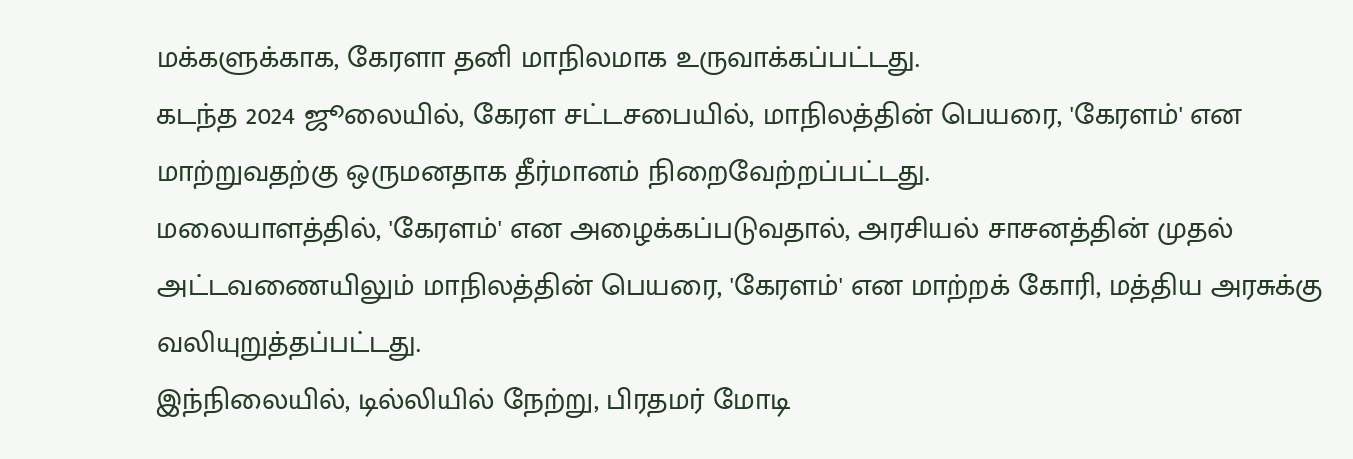மக்களுக்காக, கேரளா தனி மாநிலமாக உருவாக்கப்பட்டது.
கடந்த 2024 ஜூலையில், கேரள சட்டசபையில், மாநிலத்தின் பெயரை, 'கேரளம்' என மாற்றுவதற்கு ஒருமனதாக தீர்மானம் நிறைவேற்றப்பட்டது.
மலையாளத்தில், 'கேரளம்' என அழைக்கப்படுவதால், அரசியல் சாசனத்தின் முதல் அட்டவணையிலும் மாநிலத்தின் பெயரை, 'கேரளம்' என மாற்றக் கோரி, மத்திய அரசுக்கு வலியுறுத்தப்பட்டது.
இந்நிலையில், டில்லியில் நேற்று, பிரதமர் மோடி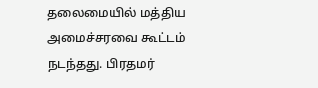தலைமையில் மத்திய அமைச்சரவை கூட்டம் நடந்தது. பிரதமர்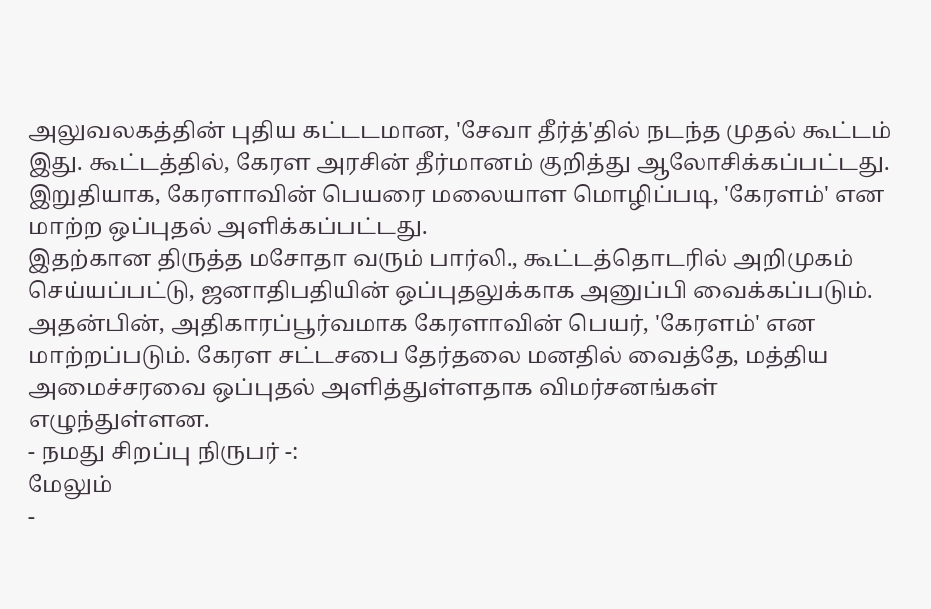அலுவலகத்தின் புதிய கட்டடமான, 'சேவா தீர்த்'தில் நடந்த முதல் கூட்டம் இது. கூட்டத்தில், கேரள அரசின் தீர்மானம் குறித்து ஆலோசிக்கப்பட்டது. இறுதியாக, கேரளாவின் பெயரை மலையாள மொழிப்படி, 'கேரளம்' என மாற்ற ஒப்புதல் அளிக்கப்பட்டது.
இதற்கான திருத்த மசோதா வரும் பார்லி., கூட்டத்தொடரில் அறிமுகம் செய்யப்பட்டு, ஜனாதிபதியின் ஒப்புதலுக்காக அனுப்பி வைக்கப்படும்.
அதன்பின், அதிகாரப்பூர்வமாக கேரளாவின் பெயர், 'கேரளம்' என மாற்றப்படும். கேரள சட்டசபை தேர்தலை மனதில் வைத்தே, மத்திய அமைச்சரவை ஒப்புதல் அளித்துள்ளதாக விமர்சனங்கள் எழுந்துள்ளன.
- நமது சிறப்பு நிருபர் -:
மேலும்
-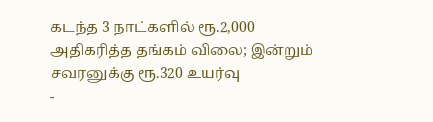கடந்த 3 நாட்களில் ரூ.2,000 அதிகரித்த தங்கம் விலை; இன்றும் சவரனுக்கு ரூ.320 உயர்வு
-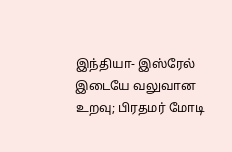இந்தியா- இஸ்ரேல் இடையே வலுவான உறவு; பிரதமர் மோடி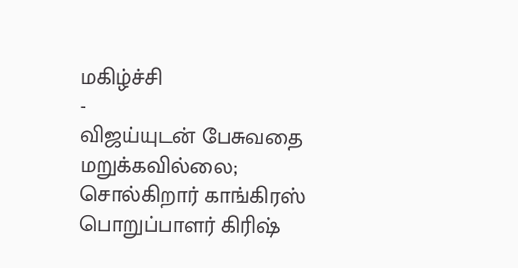மகிழ்ச்சி
-
விஜய்யுடன் பேசுவதை மறுக்கவில்லை; சொல்கிறார் காங்கிரஸ் பொறுப்பாளர் கிரிஷ்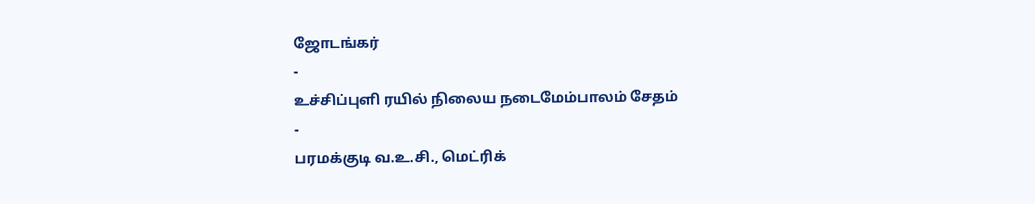ஜோடங்கர்
-
உச்சிப்புளி ரயில் நிலைய நடைமேம்பாலம் சேதம்
-
பரமக்குடி வ.உ.சி., மெட்ரிக்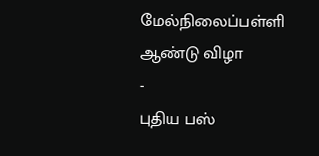மேல்நிலைப்பள்ளி ஆண்டு விழா
-
புதிய பஸ்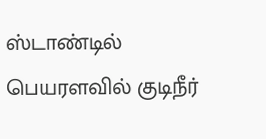ஸ்டாண்டில் பெயரளவில் குடிநீர்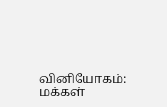வினியோகம்: மக்கள்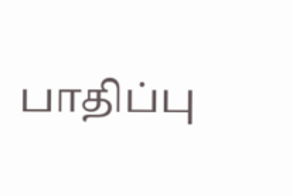பாதிப்பு